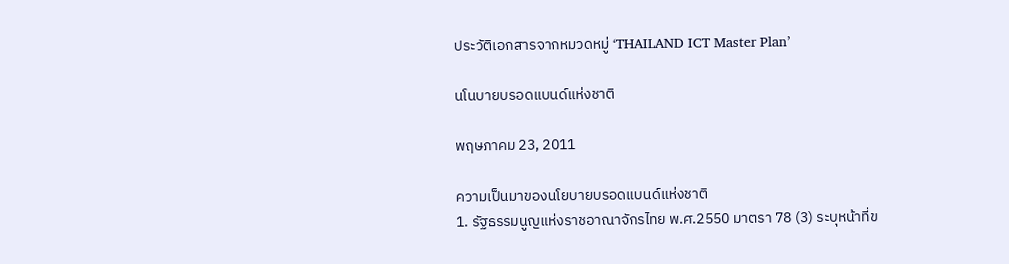ประวัติเอกสารจากหมวดหมู่ ‘THAILAND ICT Master Plan’

นโนบายบรอดแบนด์แห่งชาติ

พฤษภาคม 23, 2011

ความเป็นมาของนโยบายบรอดแบนด์แห่งชาติ
1. รัฐธรรมนูญแห่งราชอาณาจักรไทย พ.ศ.2550 มาตรา 78 (3) ระบุหน้าที่ข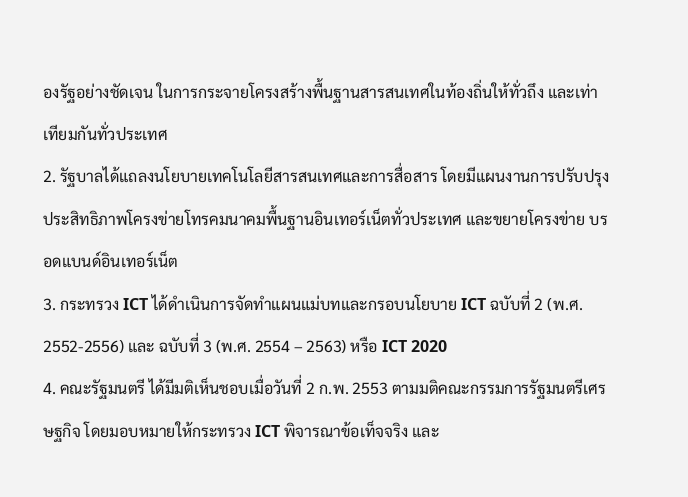องรัฐอย่างชัดเจน ในการกระจายโครงสร้างพื้นฐานสารสนเทศในท้องถิ่นให้ทั่วถึง และเท่าเทียมกันทั่วประเทศ
2. รัฐบาลได้แถลงนโยบายเทคโนโลยีสารสนเทศและการสื่อสาร โดยมีแผนงานการปรับปรุง ประสิทธิภาพโครงข่ายโทรคมนาคมพื้นฐานอินเทอร์เน็ตทั่วประเทศ และขยายโครงข่าย บรอดแบนด์อินเทอร์เน็ต
3. กระทรวง ICT ได้ดำเนินการจัดทำแผนแม่บทและกรอบนโยบาย ICT ฉบับที่ 2 (พ.ศ. 2552-2556) และ ฉบับที่ 3 (พ.ศ. 2554 – 2563) หรือ ICT 2020
4. คณะรัฐมนตรี ได้มีมติเห็นชอบเมื่อวันที่ 2 ก.พ. 2553 ตามมติคณะกรรมการรัฐมนตรีเศรษฐกิจ โดยมอบหมายให้กระทรวง ICT พิจารณาข้อเท็จจริง และ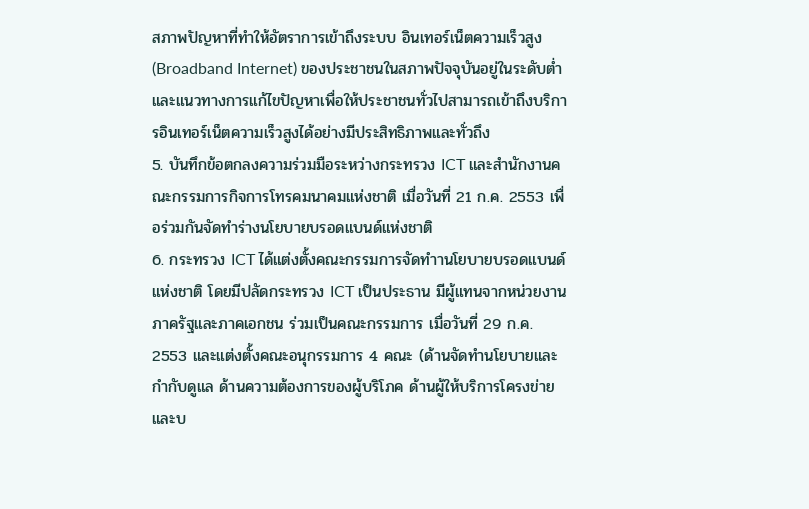สภาพปัญหาที่ทำให้อัตราการเข้าถึงระบบ อินเทอร์เน็ตความเร็วสูง (Broadband Internet) ของประชาชนในสภาพปัจจุบันอยู่ในระดับต่ำ และแนวทางการแก้ไขปัญหาเพื่อให้ประชาชนทั่วไปสามารถเข้าถึงบริการอินเทอร์เน็ตความเร็วสูงได้อย่างมีประสิทธิภาพและทั่วถึง
5. บันทึกข้อตกลงความร่วมมือระหว่างกระทรวง ICT และสำนักงานคณะกรรมการกิจการโทรคมนาคมแห่งชาติ เมื่อวันที่ 21 ก.ค. 2553 เพื่อร่วมกันจัดทำร่างนโยบายบรอดแบนด์แห่งชาติ
6. กระทรวง ICT ได้แต่งตั้งคณะกรรมการจัดทำานโยบายบรอดแบนด์แห่งชาติ โดยมีปลัดกระทรวง ICT เป็นประธาน มีผู้แทนจากหน่วยงานภาครัฐและภาคเอกชน ร่วมเป็นคณะกรรมการ เมื่อวันที่ 29 ก.ค. 2553 และแต่งตั้งคณะอนุกรรมการ 4 คณะ (ด้านจัดทำนโยบายและกำกับดูแล ด้านความต้องการของผู้บริโภค ด้านผู้ให้บริการโครงข่ายและบ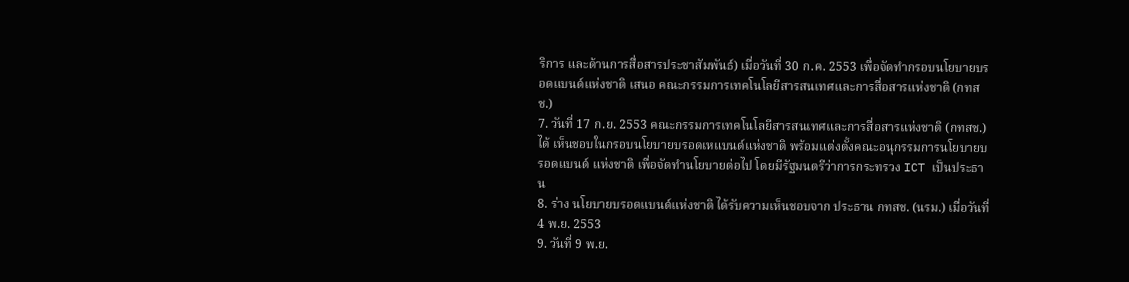ริการ และด้านการสื่อสารประชาสัมพันธ์) เมื่อวันที่ 30 ก.ค. 2553 เพื่อจัดทำกรอบนโยบายบรอดแบนด์แห่งชาติ เสนอ คณะกรรมการเทคโนโลยีสารสนเทศและการสื่อสารแห่งชาติ (กทสช.)
7. วันที่ 17 ก.ย. 2553 คณะกรรมการเทคโนโลยีสารสนเทศและการสื่อสารแห่งชาติ (กทสช.) ได้ เห็นชอบในกรอบนโยบายบรอดเหแบนด์แห่งชาติ พร้อมแต่งตั้งคณะอนุกรรมการนโยบายบรอดแบนด์ แห่งชาติ เพื่อจัดทำนโยบายต่อไป โดยมีรัฐมนตรีว่าการกระทรวง ICT เป็นประธาน
8. ร่าง นโยบายบรอดแบนด์แห่งชาติ ได้รับความเห็นชอบจาก ประธาน กทสช. (นรม.) เมื่อวันที่ 4 พ.ย. 2553
9. วันที่ 9 พ.ย.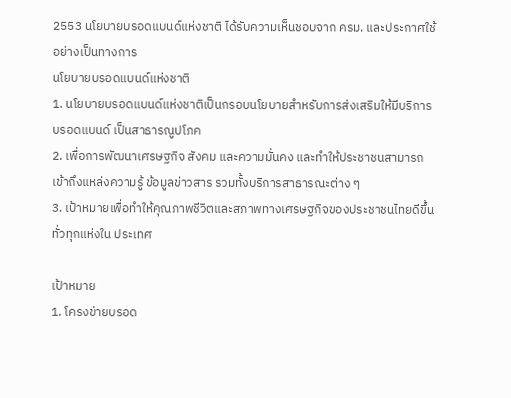2553 นโยบายบรอดแบนด์แห่งชาติ ได้รับความเห็นชอบจาก ครม. และประกาศใช้ อย่างเป็นทางการ
นโยบายบรอดแบนด์แห่งชาติ
1. นโยบายบรอดแบนด์แห่งชาติเป็นกรอบนโยบายสำหรับการส่งเสริมให้มีบริการบรอดแบนด์ เป็นสาธารณูปโภค
2. เพื่อการพัฒนาเศรษฐกิจ สังคม และความมั่นคง และทำให้ประชาชนสามารถเข้าถึงแหล่งความรู้ ข้อมูลข่าวสาร รวมทั้งบริการสาธารณะต่าง ๆ
3. เป้าหมายเพื่อทำให้คุณภาพชีวิตและสภาพทางเศรษฐกิจของประชาชนไทยดีขึ้นทั่วทุกแห่งใน ประเทศ

เป้าหมาย
1. โครงข่ายบรอด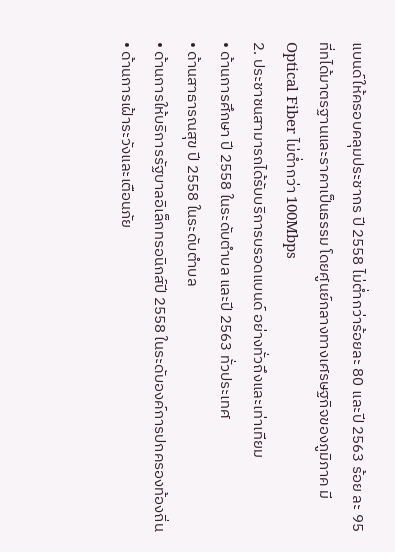แบนด์ให้ครอบคลุมประชากร ปี 2558 ไม่ต่ำกว่าร้อยละ 80 และปี 2563 ร้อย ละ 95 ที่ทได้มาตรฐานและราคาเป็นธรรม โดยศูนย์กลางทางเศรษฐกิจของภูมิภาค มี Optical Fiber ไม่ต่ำกว่า 100Mbps
2. ประชาชนสามารถได้รับบริการบรอดแบนด์ อย่างทั่วถึงและเท่าเทียม
• ด้านการศึกษา ปี 2558 ในระดับตำบล และปี 2563 ทั่วประเทศ
• ด้านสาธารณสุข ปี 2558 ในระดับตำบล
• ด้านการให้บริการรัฐบาลอิเล็กทรอนิกส์ปี 2558 ในระดับองค์การปกครองท้องถิ่น
• ด้านการเฝ้าระวังและเตือนภัย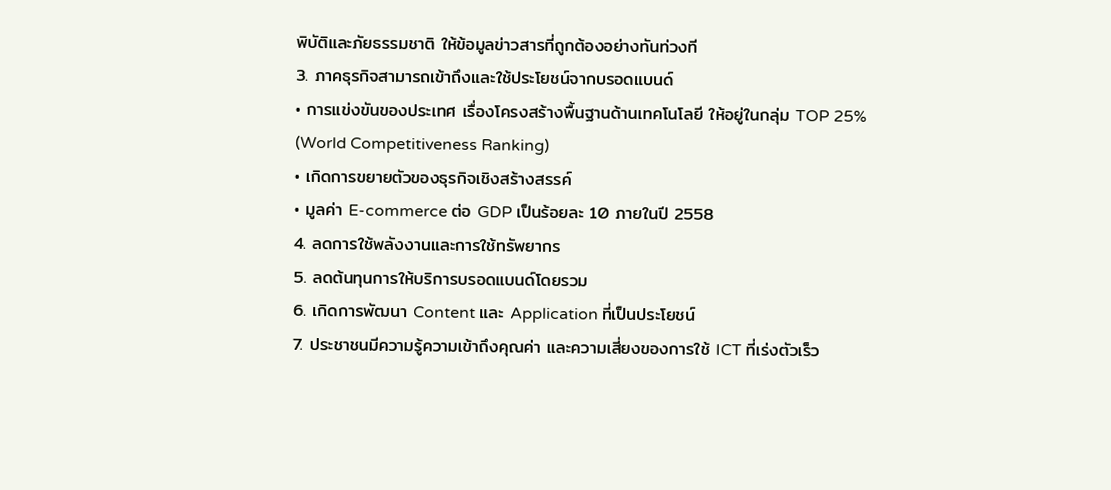พิบัติและภัยธรรมชาติ ให้ข้อมูลข่าวสารที่ถูกต้องอย่างทันท่วงที
3. ภาคธุรกิจสามารถเข้าถึงและใช้ประโยชน์จากบรอดแบนด์
• การแข่งขันของประเทศ เรื่องโครงสร้างพื้นฐานด้านเทคโนโลยี ให้อยู่ในกลุ่ม TOP 25% (World Competitiveness Ranking)
• เกิดการขยายตัวของธุรกิจเชิงสร้างสรรค์
• มูลค่า E-commerce ต่อ GDP เป็นร้อยละ 10 ภายในปี 2558
4. ลดการใช้พลังงานและการใช้ทรัพยากร
5. ลดต้นทุนการให้บริการบรอดแบนด์โดยรวม
6. เกิดการพัฒนา Content และ Application ที่เป็นประโยชน์
7. ประชาชนมีความรู้ความเข้าถึงคุณค่า และความเสี่ยงของการใช้ ICT ที่เร่งตัวเร็ว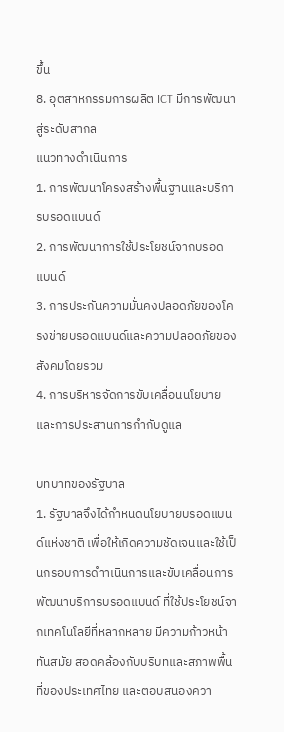ขึ้น
8. อุตสาหกรรมการผลิต ICT มีการพัฒนา สู่ระดับสากล
แนวทางดำเนินการ
1. การพัฒนาโครงสร้างพื้นฐานและบริการบรอดแบนด์
2. การพัฒนาการใช้ประโยชน์จากบรอดแบนด์
3. การประกันความมั่นคงปลอดภัยของโครงข่ายบรอดแบนด์และความปลอดภัยของสังคมโดยรวม
4. การบริหารจัดการขับเคลื่อนนโยบายและการประสานการกำกับดูแล

บทบาทของรัฐบาล
1. รัฐบาลจึงได้กำหนดนโยบายบรอดแบนด์แห่งชาติ เพื่อให้เกิดความชัดเจนและใช้เป็นกรอบการดำาเนินการและขับเคลื่อนการพัฒนาบริการบรอดแบนด์ ที่ใช้ประโยชน์จากเทคโนโลยีที่หลากหลาย มีความก้าวหน้าทันสมัย สอดคล้องกับบริบทและสภาพพื้นที่ของประเทศไทย และตอบสนองควา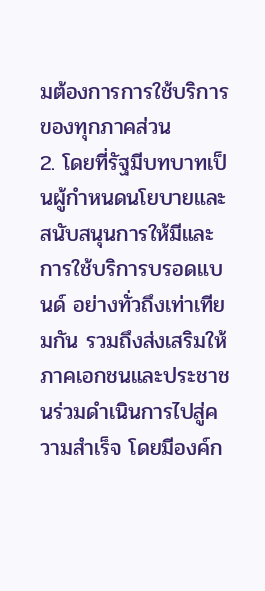มต้องการการใช้บริการของทุกภาคส่วน
2. โดยที่รัฐมีบทบาทเป็นผู้กำหนดนโยบายและสนับสนุนการให้มีและการใช้บริการบรอดแบนด์ อย่างทั่วถึงเท่าเทียมกัน รวมถึงส่งเสริมให้ภาคเอกชนและประชาชนร่วมดำเนินการไปสู่ความสำเร็จ โดยมีองค์ก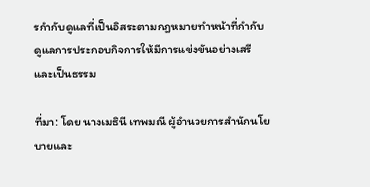รกำกับดูแลที่เป็นอิสระตามกฎหมายทำหน้าที่กำกับดูแลการประกอบกิจการให้มีการแข่งขันอย่างเสรีและเป็นธรรม

ที่มา: โดย นางเมธินี เทพมณี ผู้อำนวยการสำนักนโยบายและ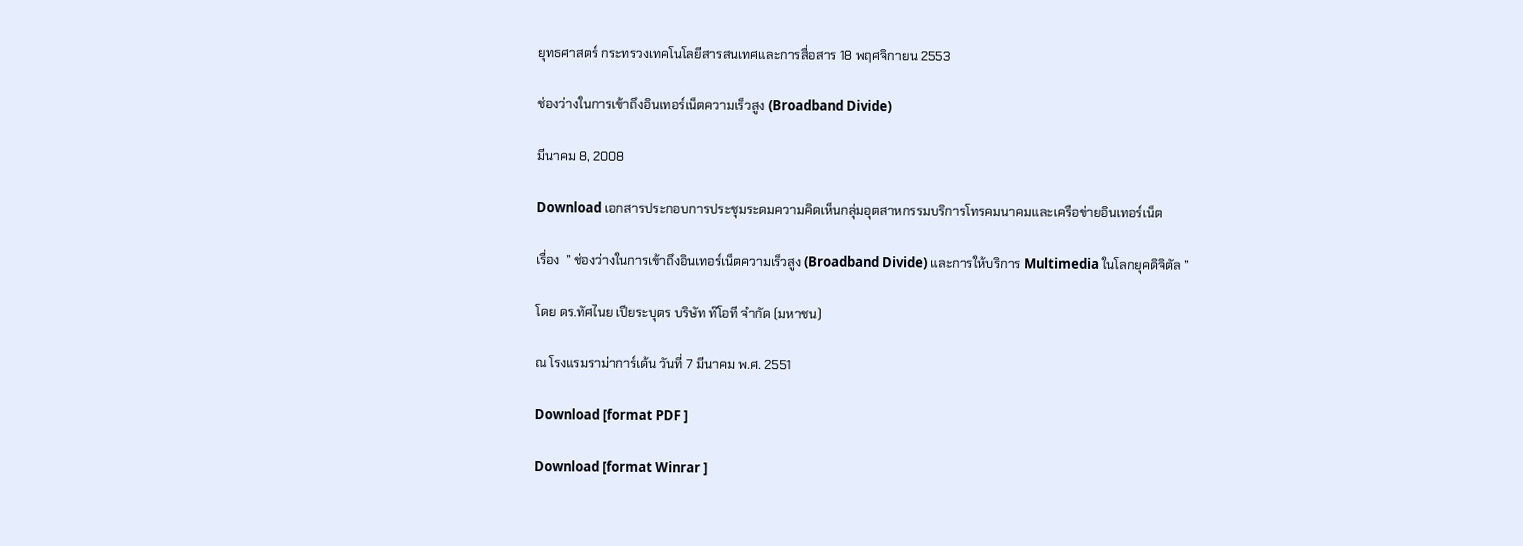ยุทธศาสตร์ กระทรวงเทคโนโลยีสารสนเทศและการสื่อสาร 18 พฤศจิกายน 2553

ช่องว่างในการเข้าถึงอินเทอร์เน็ตความเร็วสูง (Broadband Divide)

มีนาคม 8, 2008

Download เอกสารประกอบการประชุมระดมความคิดเห็นกลุ่มอุตสาหกรรมบริการโทรคมนาคมและเครือข่ายอินเทอร์เน็ต

เรื่อง  ” ช่องว่างในการเข้าถึงอินเทอร์เน็ตความเร็วสูง (Broadband Divide) และการให้บริการ Multimedia ในโลกยุคดิจิตัล ”

โดย ดร.ทัศไนย เปียระบุตร บริษัท ท๊โอที จำกัด (มหาชน)

ณ โรงแรมราม่าการ์เด้น วันที่ 7 มีนาคม พ.ศ. 2551

Download [format PDF ]

Download [format Winrar ]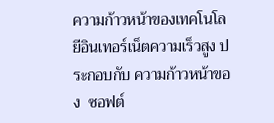ความก้าวหน้าของเทคโนโลยีอินเทอร์เน็ตความเร็วสูง ประกอบกับ ความก้าวหน้าของ  ซอฟต์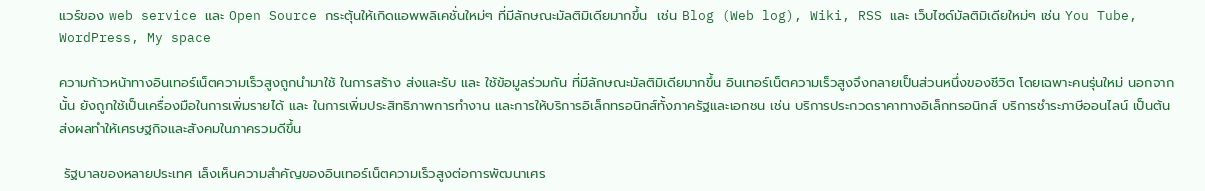แวร์ของ web service และ Open Source กระตุ้นให้เกิดแอพพลิเคชั่นใหม่ๆ ที่มีลักษณะมัลติมิเดียมากขึ้น  เช่น Blog (Web log), Wiki, RSS และ เว็บไซด์มัลติมิเดียใหม่ๆ เช่น You Tube, WordPress, My space

ความก้าวหน้าทางอินเทอร์เน็ตความเร็วสูงถูกนำมาใช้ ในการสร้าง ส่งและรับ และ ใช้ข้อมูลร่วมกัน ที่มีลักษณะมัลติมิเดียมากขึ้น อินเทอร์เน็ตความเร็วสูงจึงกลายเป็นส่วนหนึ่งของชีวิต โดยเฉพาะคนรุ่นใหม่ นอกจากนั้น ยังถูกใช้เป็นเครื่องมือในการเพิ่มรายได้ และ ในการเพิ่มประสิทธิภาพการทำงาน และการให้บริการอิเล็กทรอนิกส์ทั้งภาครัฐและเอกชน เช่น บริการประกวดราคาทางอิเล็กทรอนิกส์ บริการชำระภาษีออนไลน์ เป็นต้น ส่งผลทำให้เศรษฐกิจและสังคมในภาครวมดีขึ้น

 รัฐบาลของหลายประเทศ เล็งเห็นความสำคัญของอินเทอร์เน็ตความเร็วสูงต่อการพัฒนาเศร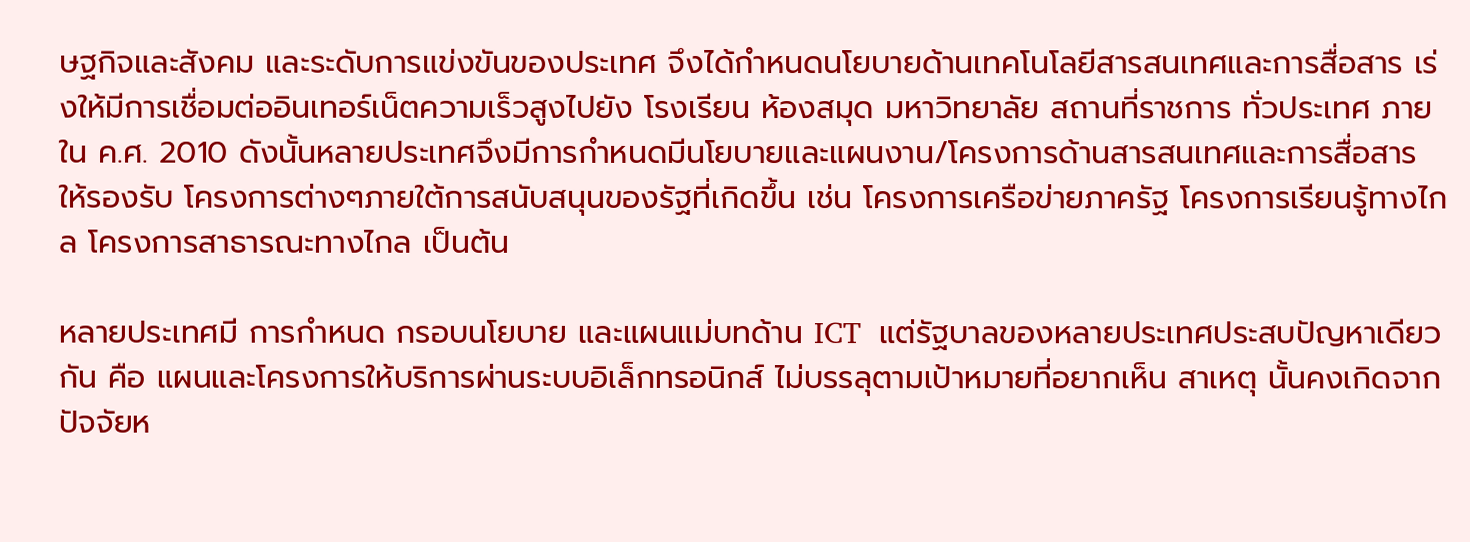ษฐกิจและสังคม และระดับการแข่งขันของประเทศ จึงได้กำหนดนโยบายด้านเทคโนโลยีสารสนเทศและการสื่อสาร เร่งให้มีการเชื่อมต่ออินเทอร์เน็ตความเร็วสูงไปยัง โรงเรียน ห้องสมุด มหาวิทยาลัย สถานที่ราชการ ทั่วประเทศ ภายใน ค.ศ. 2010 ดังนั้นหลายประเทศจึงมีการกำหนดมีนโยบายและแผนงาน/โครงการด้านสารสนเทศและการสื่อสาร ให้รองรับ โครงการต่างๆภายใต้การสนับสนุนของรัฐที่เกิดขึ้น เช่น โครงการเครือข่ายภาครัฐ โครงการเรียนรู้ทางไกล โครงการสาธารณะทางไกล เป็นต้น

หลายประเทศมี การกำหนด กรอบนโยบาย และแผนแม่บทด้าน ICT  แต่รัฐบาลของหลายประเทศประสบปัญหาเดียวกัน คือ แผนและโครงการให้บริการผ่านระบบอิเล็กทรอนิกส์ ไม่บรรลุตามเป้าหมายที่อยากเห็น สาเหตุ นั้นคงเกิดจากปัจจัยห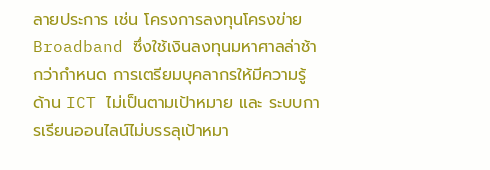ลายประการ เช่น โครงการลงทุนโครงข่าย Broadband ซึ่งใช้เงินลงทุนมหาศาลล่าช้ากว่ากำหนด การเตรียมบุคลากรให้มีความรู้ ด้าน ICT ไม่เป็นตามเป้าหมาย และ ระบบการเรียนออนไลน์ไม่บรรลุเป้าหมา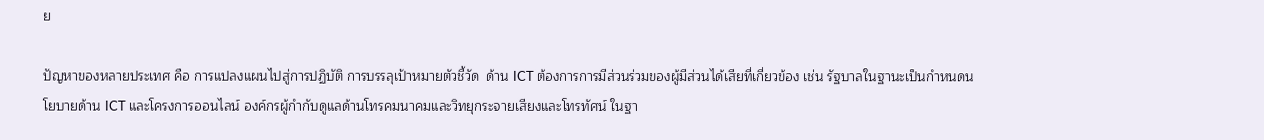ย

ปัญหาของหลายประเทศ คือ การแปลงแผนไปสู่การปฏิบัติ การบรรลุเป้าหมายตัวชี้วัด  ด้าน ICT ต้องการการมีส่วนร่วมของผู้มีส่วนได้เสียที่เกี่ยวข้อง เช่น รัฐบาลในฐานะเป็นกำหนดนโยบายด้าน ICT และโครงการออนไลน์ องค์กรผู้กำกับดูแลด้านโทรคมนาคมและวิทยุกระจายเสียงและโทรทัศน์ ในฐา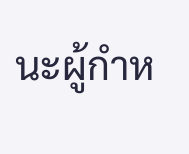นะผู้กำห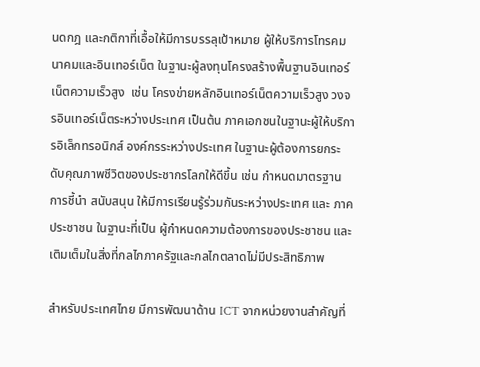นดกฎ และกติกาที่เอื้อให้มีการบรรลุเป้าหมาย ผู้ให้บริการโทรคมนาคมและอินเทอร์เน็ต ในฐานะผู้ลงทุนโครงสร้างพื้นฐานอินเทอร์เน็ตความเร็วสูง  เช่น โครงข่ายหลักอินเทอร์เน็ตความเร็วสูง วงจรอินเทอร์เน็ตระหว่างประเทศ เป็นต้น ภาคเอกชนในฐานะผู้ให้บริการอิเล็กทรอนิกส์ องค์กรระหว่างประเทศ ในฐานะผู้ต้องการยกระดับคุณภาพชีวิตของประชากรโลกให้ดีขึ้น เช่น กำหนดมาตรฐาน การชี้นำ สนับสนุน ให้มีการเรียนรู้ร่วมกันระหว่างประเทศ และ ภาคประชาชน ในฐานะที่เป็น ผู้กำหนดความต้องการของประชาชน และเติมเต็มในสิ่งที่กลไกภาครัฐและกลไกตลาดไม่มีประสิทธิภาพ

สำหรับประเทศไทย มีการพัฒนาด้าน ICT จากหน่วยงานสำคัญที่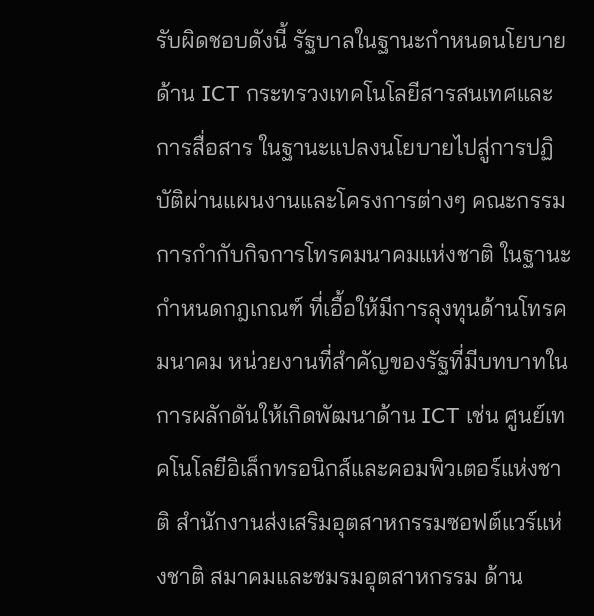รับผิดชอบดังนี้ รัฐบาลในฐานะกำหนดนโยบายด้าน ICT กระทรวงเทคโนโลยีสารสนเทศและการสื่อสาร ในฐานะแปลงนโยบายไปสู่การปฏิบัติผ่านแผนงานและโครงการต่างๆ คณะกรรมการกำกับกิจการโทรคมนาคมแห่งชาติ ในฐานะ กำหนดกฎเกณฑ์ ที่เอื้อให้มีการลุงทุนด้านโทรคมนาคม หน่วยงานที่สำคัญของรัฐที่มีบทบาทในการผลักดันให้เกิดพัฒนาด้าน ICT เช่น ศูนย์เทคโนโลยีอิเล็กทรอนิกส์และคอมพิวเตอร์แห่งชาติ สำนักงานส่งเสริมอุตสาหกรรมซอฟต์แวร์แห่งชาติ สมาคมและชมรมอุตสาหกรรม ด้าน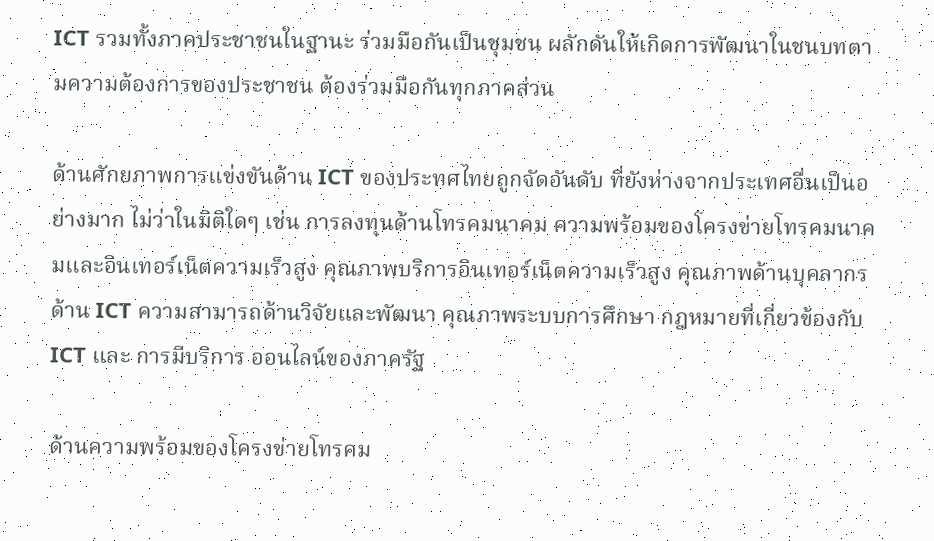ICT รวมทั้งภาคประชาชนในฐานะ ร่วมมือกันเป็นชุมชน ผลักดันให้เกิดการพัฒนาในชนบทตามความต้องการของประชาชน ต้องร่วมมือกันทุกภาคส่วน

ด้านศักยภาพการแข่งขันด้าน ICT ของประทศไทยถูกจัดอันดับ ที่ยังห่างจากประเทศอื่นเป็นอย่างมาก ไม่ว่าในมิติใดๆ เช่น การลงทุนด้านโทรคมนาคม ความพร้อมของโครงข่ายโทรคมนาคมและอินเทอร์เน็ตความเร็วสูง คุณภาพบริการอินเทอร์เน็ตความเร็วสูง คุณภาพด้านบุคลากรด้าน ICT ความสามารถด้านวิจัยและพัฒนา คุณภาพระบบการศึกษา กฎหมายที่เกี่ยวข้องกับ ICT และ การมีบริการ ออนไลน์ของภาครัฐ

ด้านความพร้อมของโครงข่ายโทรคม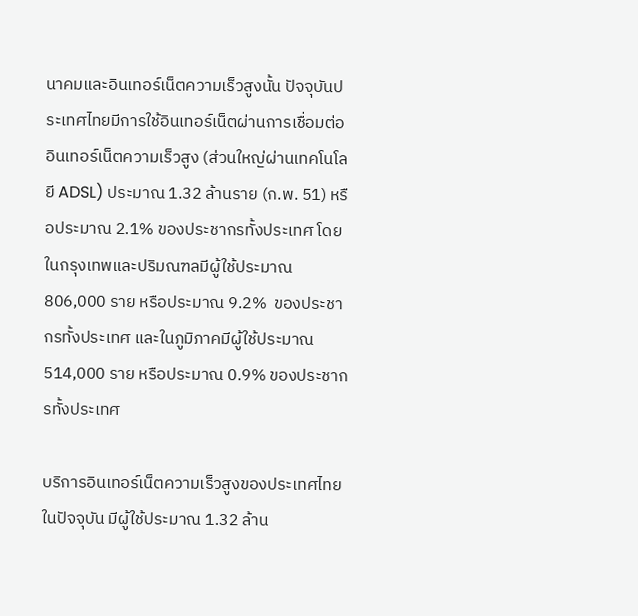นาคมและอินเทอร์เน็ตความเร็วสูงนั้น ปัจจุบันประเทศไทยมีการใช้อินเทอร์เน็ตผ่านการเชื่อมต่ออินเทอร์เน็ตความเร็วสูง (ส่วนใหญ่ผ่านเทคโนโลยี ADSL) ประมาณ 1.32 ล้านราย (ก.พ. 51) หรือประมาณ 2.1% ของประชากรทั้งประเทศ โดยในกรุงเทพและปริมณฑลมีผู้ใช้ประมาณ 806,000 ราย หรือประมาณ 9.2%  ของประชากรทั้งประเทศ และในภูมิภาคมีผู้ใช้ประมาณ 514,000 ราย หรือประมาณ 0.9% ของประชากรทั้งประเทศ

บริการอินเทอร์เน็ตความเร็วสูงของประเทศไทยในปัจจุบัน มีผู้ใช้ประมาณ 1.32 ล้าน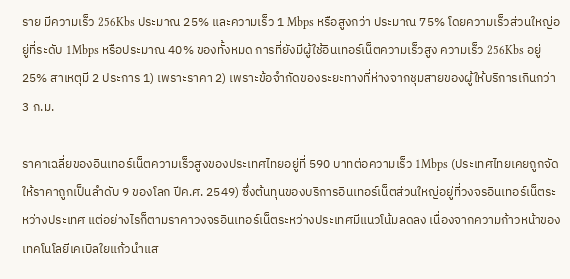ราย มีความเร็ว 256Kbs ประมาณ 25% และความเร็ว 1 Mbps หรือสูงกว่า ประมาณ 75% โดยความเร็วส่วนใหญ่อยู่ที่ระดับ 1Mbps หรือประมาณ 40% ของทั้งหมด การที่ยังมีผู้ใช้อินเทอร์เน็ตความเร็วสูง ความเร็ว 256Kbs อยู่ 25% สาเหตุมี 2 ประการ 1) เพราะราคา 2) เพราะข้อจำกัดของระยะทางที่ห่างจากชุมสายของผู้ให้บริการเกินกว่า 3 ก.ม.

ราคาเฉลี่ยของอินเทอร์เน็ตความเร็วสูงของประเทศไทยอยู่ที่ 590 บาทต่อความเร็ว 1Mbps (ประเทศไทยเคยถูกจัดให้ราคาถูกเป็นลำดับ 9 ของโลก ปีค.ศ. 2549) ซึ่งต้นทุนของบริการอินเทอร์เน็ตส่วนใหญ่อยู่ที่วงจรอินเทอร์เน็ตระหว่างประเทศ แต่อย่างไรก็ตามราคาวงจรอินเทอร์เน็ตระหว่างประเทศมีแนวโน้มลดลง เนื่องจากความก้าวหน้าของเทคโนโลยีเคเบิลใยแก้วนำแส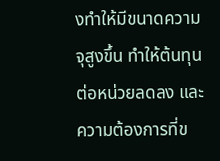งทำให้มีขนาดความจุสูงขึ้น ทำให้ต้นทุนต่อหน่วยลดลง และความต้องการที่ข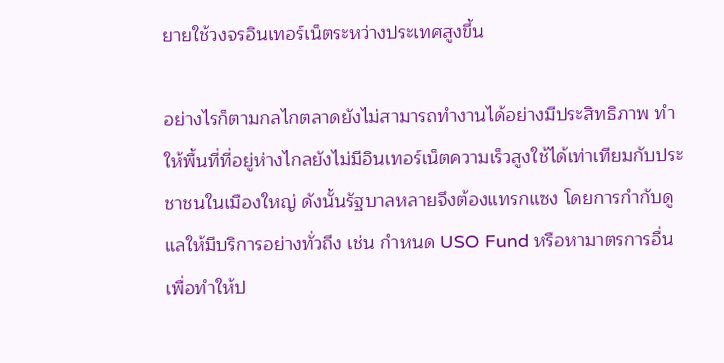ยายใช้วงจรอินเทอร์เน็ตระหว่างประเทศสูงขึ้น

อย่างไรก็ตามกลไกตลาดยังไม่สามารถทำงานได้อย่างมีประสิทธิภาพ ทำให้พื้นที่ที่อยู่ห่างไกลยังไม่มีอินเทอร์เน็ตความเร็วสูงใช้ได้เท่าเทียมกับประชาชนในเมืองใหญ่ ดังนั้นรัฐบาลหลายจึงต้องแทรกแซง โดยการกำกับดูแลให้มีบริการอย่างทั่วถึง เช่น กำหนด USO Fund หรือหามาตรการอื่น เพื่อทำให้ป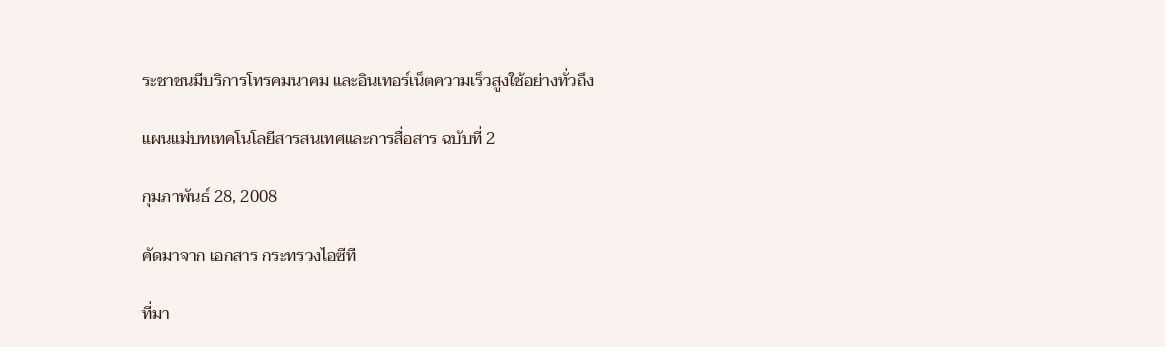ระชาชนมีบริการโทรคมนาคม และอินเทอร์เน็ตความเร็วสูงใช้อย่างทั่วถึง

แผนแม่บทเทคโนโลยีสารสนเทศและการสื่อสาร ฉบับที่ 2

กุมภาพันธ์ 28, 2008

คัดมาจาก เอกสาร กระทรวงไอซีที

ที่มา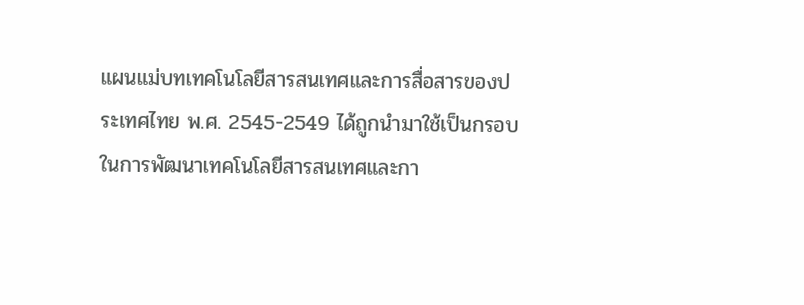แผนแม่บทเทคโนโลยีสารสนเทศและการสื่อสารของประเทศไทย พ.ศ. 2545-2549 ได้ถูกนำมาใช้เป็นกรอบในการพัฒนาเทคโนโลยีสารสนเทศและกา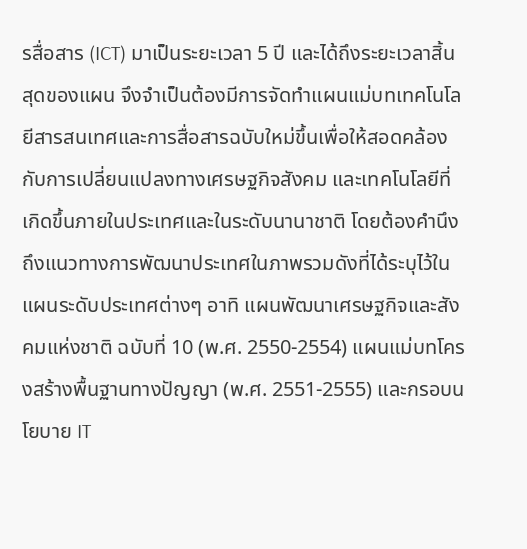รสื่อสาร (ICT) มาเป็นระยะเวลา 5 ปี และได้ถึงระยะเวลาสิ้นสุดของแผน จึงจำเป็นต้องมีการจัดทำแผนแม่บทเทคโนโลยีสารสนเทศและการสื่อสารฉบับใหม่ขึ้นเพื่อให้สอดคล้องกับการเปลี่ยนแปลงทางเศรษฐกิจสังคม และเทคโนโลยีที่เกิดขึ้นภายในประเทศและในระดับนานาชาติ โดยต้องคำนึงถึงแนวทางการพัฒนาประเทศในภาพรวมดังที่ได้ระบุไว้ในแผนระดับประเทศต่างๆ อาทิ แผนพัฒนาเศรษฐกิจและสังคมแห่งชาติ ฉบับที่ 10 (พ.ศ. 2550-2554) แผนแม่บทโครงสร้างพื้นฐานทางปัญญา (พ.ศ. 2551-2555) และกรอบนโยบาย IT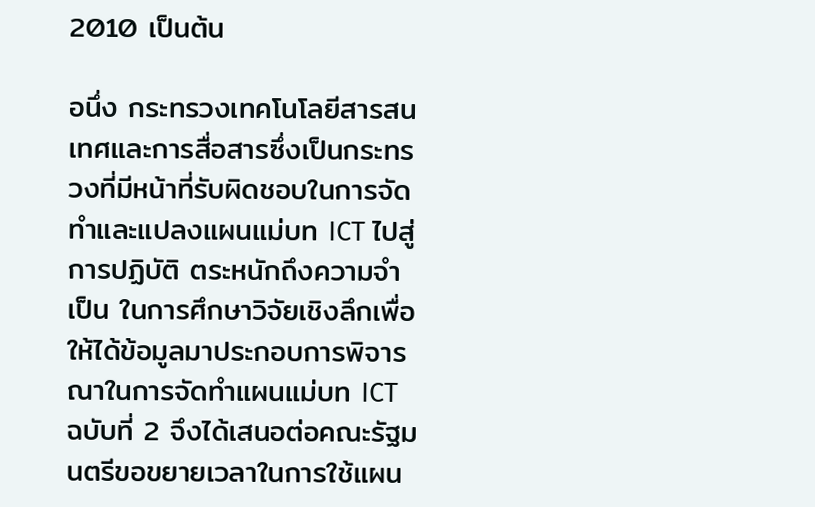2010 เป็นต้น

อนึ่ง กระทรวงเทคโนโลยีสารสนเทศและการสื่อสารซึ่งเป็นกระทรวงที่มีหน้าที่รับผิดชอบในการจัดทำและแปลงแผนแม่บท ICT ไปสู่การปฏิบัติ ตระหนักถึงความจำเป็น ในการศึกษาวิจัยเชิงลึกเพื่อให้ได้ข้อมูลมาประกอบการพิจารณาในการจัดทำแผนแม่บท ICT ฉบับที่ 2 จึงได้เสนอต่อคณะรัฐมนตรีขอขยายเวลาในการใช้แผน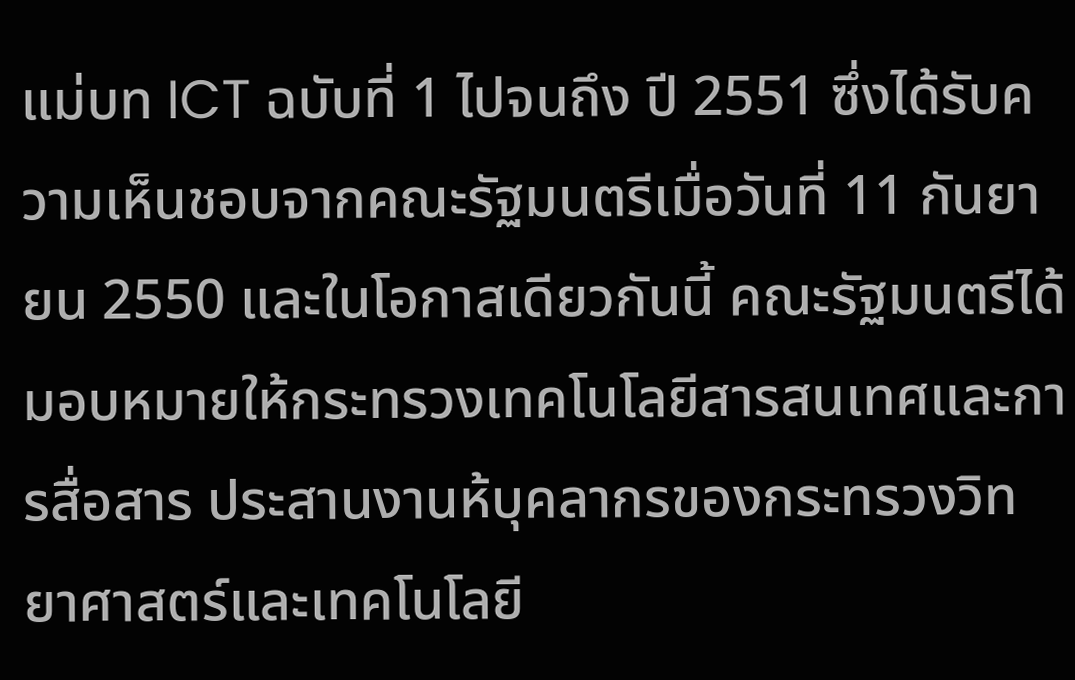แม่บท ICT ฉบับที่ 1 ไปจนถึง ปี 2551 ซึ่งได้รับความเห็นชอบจากคณะรัฐมนตรีเมื่อวันที่ 11 กันยายน 2550 และในโอกาสเดียวกันนี้ คณะรัฐมนตรีได้มอบหมายให้กระทรวงเทคโนโลยีสารสนเทศและการสื่อสาร ประสานงานห้บุคลากรของกระทรวงวิทยาศาสตร์และเทคโนโลยี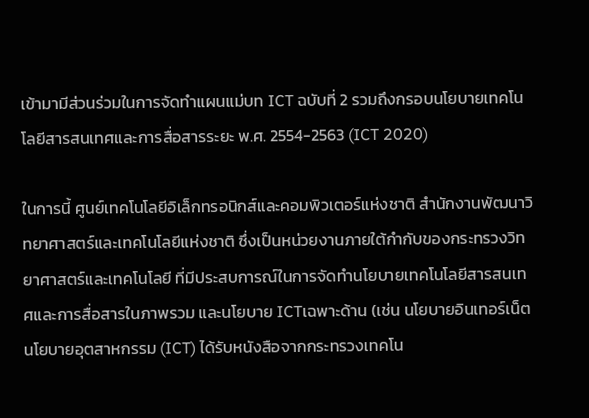เข้ามามีส่วนร่วมในการจัดทำแผนแม่บท ICT ฉบับที่ 2 รวมถึงกรอบนโยบายเทคโนโลยีสารสนเทศและการสื่อสารระยะ พ.ศ. 2554-2563 (ICT 2020)

ในการนี้ ศูนย์เทคโนโลยีอิเล็กทรอนิกส์และคอมพิวเตอร์แห่งชาติ สำนักงานพัฒนาวิทยาศาสตร์และเทคโนโลยีแห่งชาติ ซึ่งเป็นหน่วยงานภายใต้กำกับของกระทรวงวิทยาศาสตร์และเทคโนโลยี ที่มีประสบการณ์ในการจัดทำนโยบายเทคโนโลยีสารสนเทศและการสื่อสารในภาพรวม และนโยบาย ICTเฉพาะด้าน (เช่น นโยบายอินเทอร์เน็ต นโยบายอุตสาหกรรม (ICT) ได้รับหนังสือจากกระทรวงเทคโน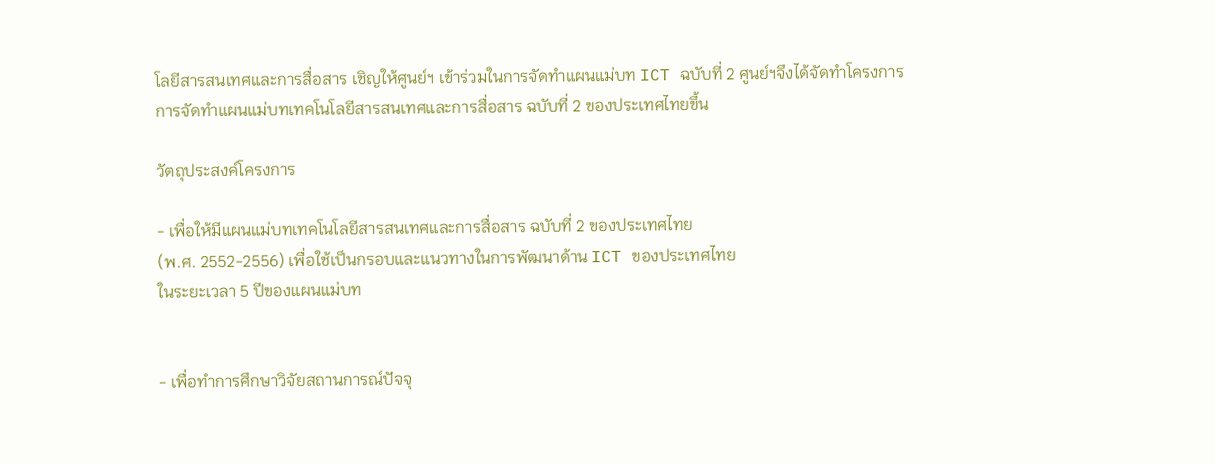โลยีสารสนเทศและการสื่อสาร เชิญให้ศูนย์ฯ เข้าร่วมในการจัดทำแผนแม่บท ICT ฉบับที่ 2 ศูนย์ฯจึงได้จัดทำโครงการการจัดทำแผนแม่บทเทคโนโลยีสารสนเทศและการสื่อสาร ฉบับที่ 2 ของประเทศไทยขึ้น

วัตถุประสงค์โครงการ

- เพื่อให้มีแผนแม่บทเทคโนโลยีสารสนเทศและการสื่อสาร ฉบับที่ 2 ของประเทศไทย
(พ.ศ. 2552-2556) เพื่อใช้เป็นกรอบและแนวทางในการพัฒนาด้าน ICT ของประเทศไทย
ในระยะเวลา 5 ปีของแผนแม่บท


- เพื่อทำการศึกษาวิจัยสถานการณ์ปัจจุ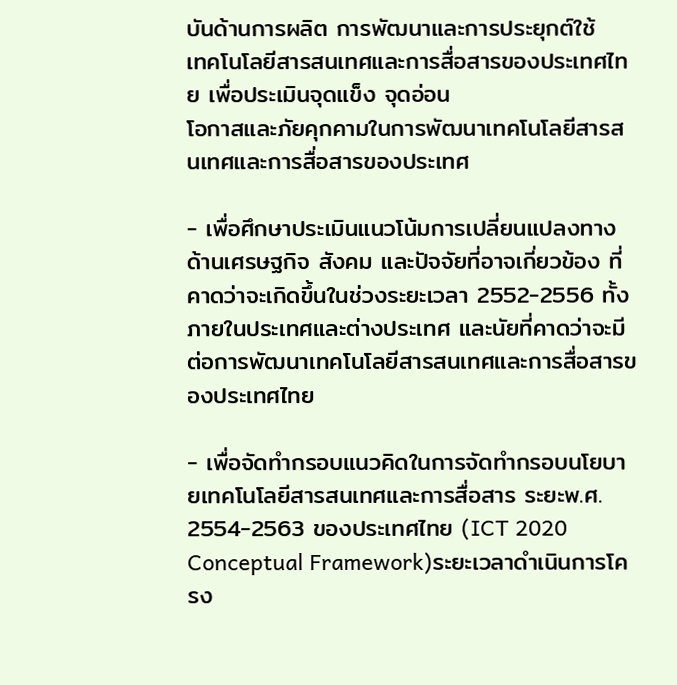บันด้านการผลิต การพัฒนาและการประยุกต์ใช้
เทคโนโลยีสารสนเทศและการสื่อสารของประเทศไทย เพื่อประเมินจุดแข็ง จุดอ่อน
โอกาสและภัยคุกคามในการพัฒนาเทคโนโลยีสารสนเทศและการสื่อสารของประเทศ

- เพื่อศึกษาประเมินแนวโน้มการเปลี่ยนแปลงทางด้านเศรษฐกิจ สังคม และปัจจัยที่อาจเกี่ยวข้อง ที่คาดว่าจะเกิดขึ้นในช่วงระยะเวลา 2552-2556 ทั้งภายในประเทศและต่างประเทศ และนัยที่คาดว่าจะมีต่อการพัฒนาเทคโนโลยีสารสนเทศและการสื่อสารของประเทศไทย

- เพื่อจัดทำกรอบแนวคิดในการจัดทำกรอบนโยบายเทคโนโลยีสารสนเทศและการสื่อสาร ระยะพ.ศ. 2554-2563 ของประเทศไทย (ICT 2020 Conceptual Framework)ระยะเวลาดำเนินการโครง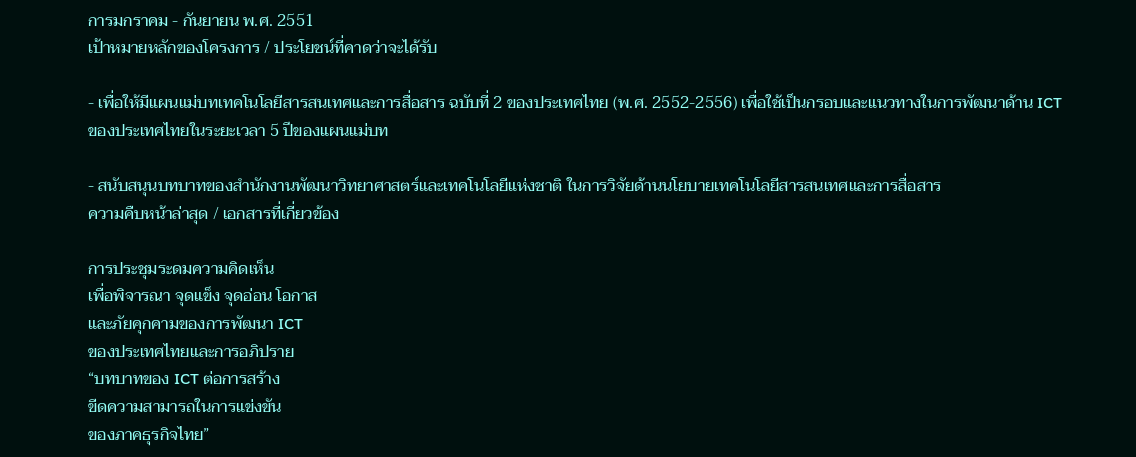การมกราคม - กันยายน พ.ศ. 2551
เป้าหมายหลักของโครงการ / ประโยชน์ที่คาดว่าจะได้รับ

- เพื่อให้มีแผนแม่บทเทคโนโลยีสารสนเทศและการสื่อสาร ฉบับที่ 2 ของประเทศไทย (พ.ศ. 2552-2556) เพื่อใช้เป็นกรอบและแนวทางในการพัฒนาด้าน ICT ของประเทศไทยในระยะเวลา 5 ปีของแผนแม่บท

- สนับสนุนบทบาทของสำนักงานพัฒนาวิทยาศาสตร์และเทคโนโลยีแห่งชาติ ในการวิจัยด้านนโยบายเทคโนโลยีสารสนเทศและการสื่อสาร
ความคืบหน้าล่าสุด / เอกสารที่เกี่ยวข้อง

การประชุมระดมความคิดเห็น
เพื่อพิจารณา จุดแข็ง จุดอ่อน โอกาส
และภัยคุกคามของการพัฒนา ICT
ของประเทศไทยและการอภิปราย
“บทบาทของ ICT ต่อการสร้าง
ขีดความสามารถในการแข่งขัน
ของภาคธุรกิจไทย”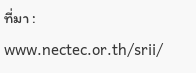ที่มา : www.nectec.or.th/srii/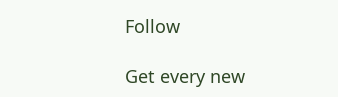Follow

Get every new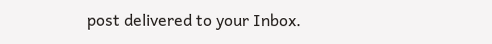post delivered to your Inbox.